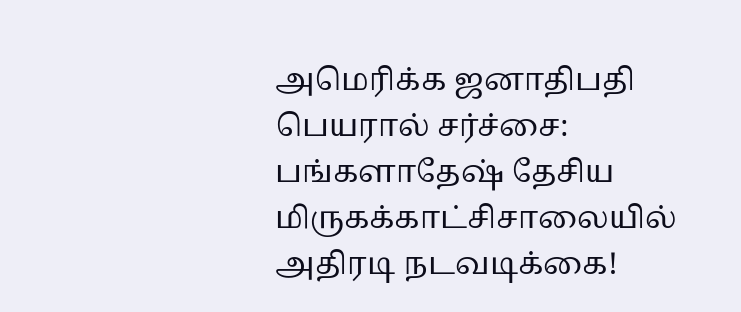அமெரிக்க ஜனாதிபதி பெயரால் சர்ச்சை: பங்களாதேஷ் தேசிய மிருகக்காட்சிசாலையில் அதிரடி நடவடிக்கை!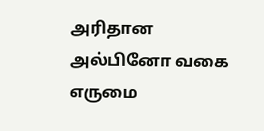அரிதான அல்பினோ வகை எருமை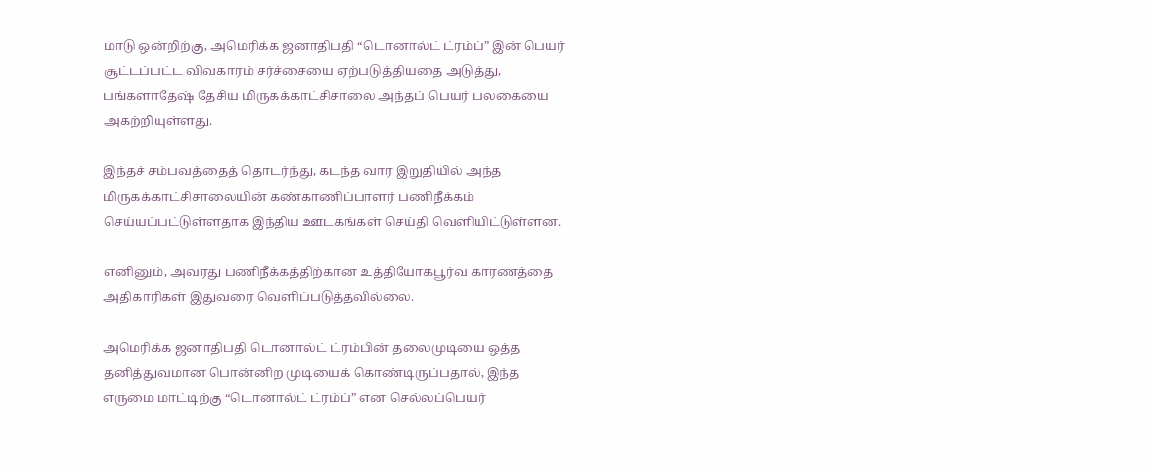மாடு ஒன்றிற்கு, அமெரிக்க ஜனாதிபதி “டொனால்ட் ட்ரம்ப்” இன் பெயர் சூட்டப்பட்ட விவகாரம் சர்ச்சையை ஏற்படுத்தியதை அடுத்து, பங்களாதேஷ் தேசிய மிருகக்காட்சிசாலை அந்தப் பெயர் பலகையை அகற்றியுள்ளது.

இந்தச் சம்பவத்தைத் தொடர்ந்து, கடந்த வார இறுதியில் அந்த மிருகக்காட்சிசாலையின் கண்காணிப்பாளர் பணிநீக்கம் செய்யப்பட்டுள்ளதாக இந்திய ஊடகங்கள் செய்தி வெளியிட்டுள்ளன.

எனினும், அவரது பணிநீக்கத்திற்கான உத்தியோகபூர்வ காரணத்தை அதிகாரிகள் இதுவரை வெளிப்படுத்தவில்லை.

அமெரிக்க ஜனாதிபதி டொனால்ட் ட்ரம்பின் தலைமுடியை ஒத்த தனித்துவமான பொன்னிற முடியைக் கொண்டிருப்பதால், இந்த எருமை மாட்டிற்கு “டொனால்ட் ட்ரம்ப்” என செல்லப்பெயர்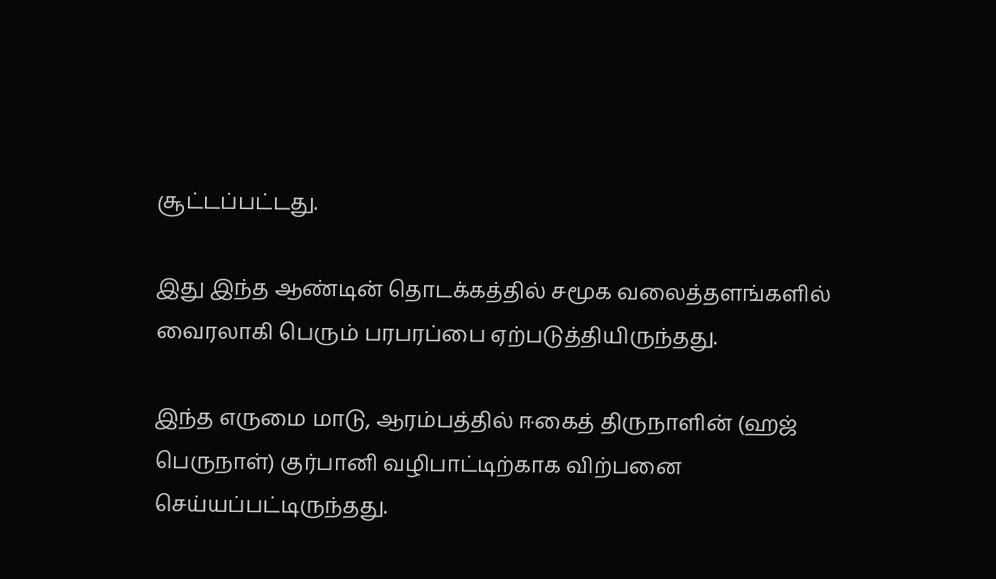சூட்டப்பட்டது.

இது இந்த ஆண்டின் தொடக்கத்தில் சமூக வலைத்தளங்களில் வைரலாகி பெரும் பரபரப்பை ஏற்படுத்தியிருந்தது.

இந்த எருமை மாடு, ஆரம்பத்தில் ஈகைத் திருநாளின் (ஹஜ் பெருநாள்) குர்பானி வழிபாட்டிற்காக விற்பனை செய்யப்பட்டிருந்தது.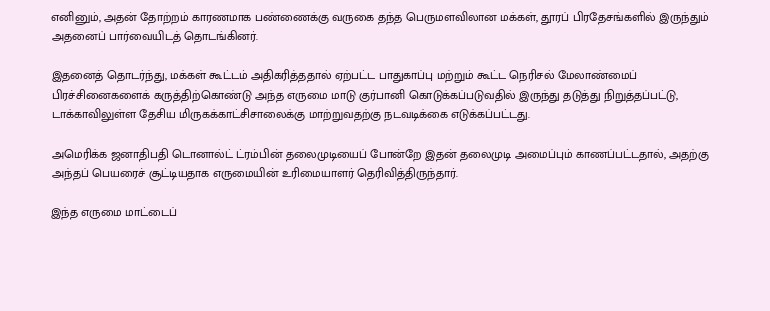எனினும், அதன் தோற்றம் காரணமாக பண்ணைக்கு வருகை தந்த பெருமளவிலான மக்கள், தூரப் பிரதேசங்களில் இருந்தும் அதனைப் பார்வையிடத் தொடங்கினர்.

இதனைத் தொடர்ந்து, மக்கள் கூட்டம் அதிகரித்ததால் ஏற்பட்ட பாதுகாப்பு மற்றும் கூட்ட நெரிசல் மேலாண்மைப் பிரச்சினைகளைக் கருத்திற்கொண்டு அந்த எருமை மாடு குர்பானி கொடுக்கப்படுவதில் இருந்து தடுத்து நிறுத்தப்பட்டு, டாக்காவிலுள்ள தேசிய மிருகக்காட்சிசாலைக்கு மாற்றுவதற்கு நடவடிக்கை எடுக்கப்பட்டது.

அமெரிக்க ஜனாதிபதி டொனால்ட் ட்ரம்பின் தலைமுடியைப் போன்றே இதன் தலைமுடி அமைப்பும் காணப்பட்டதால், அதற்கு அந்தப் பெயரைச் சூட்டியதாக எருமையின் உரிமையாளர் தெரிவித்திருந்தார்.

இந்த எருமை மாட்டைப்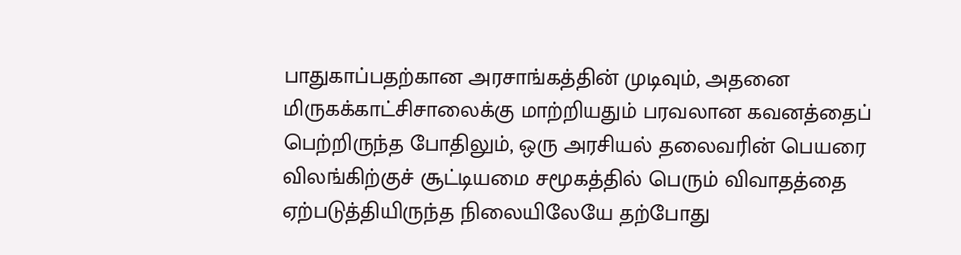பாதுகாப்பதற்கான அரசாங்கத்தின் முடிவும், அதனை மிருகக்காட்சிசாலைக்கு மாற்றியதும் பரவலான கவனத்தைப் பெற்றிருந்த போதிலும், ஒரு அரசியல் தலைவரின் பெயரை விலங்கிற்குச் சூட்டியமை சமூகத்தில் பெரும் விவாதத்தை ஏற்படுத்தியிருந்த நிலையிலேயே தற்போது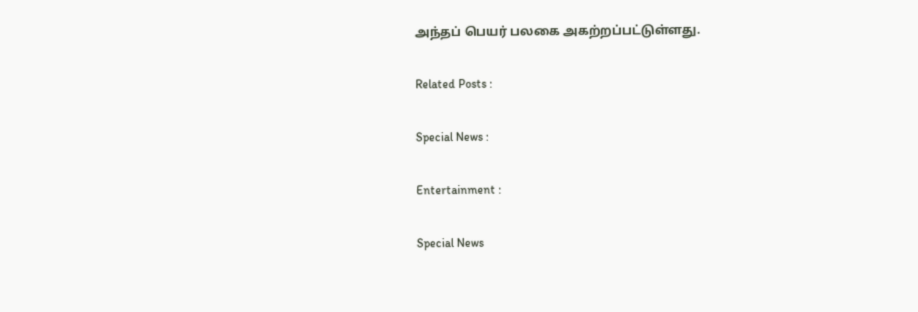அந்தப் பெயர் பலகை அகற்றப்பட்டுள்ளது.

Related Posts :

Special News :

Entertainment :

Special News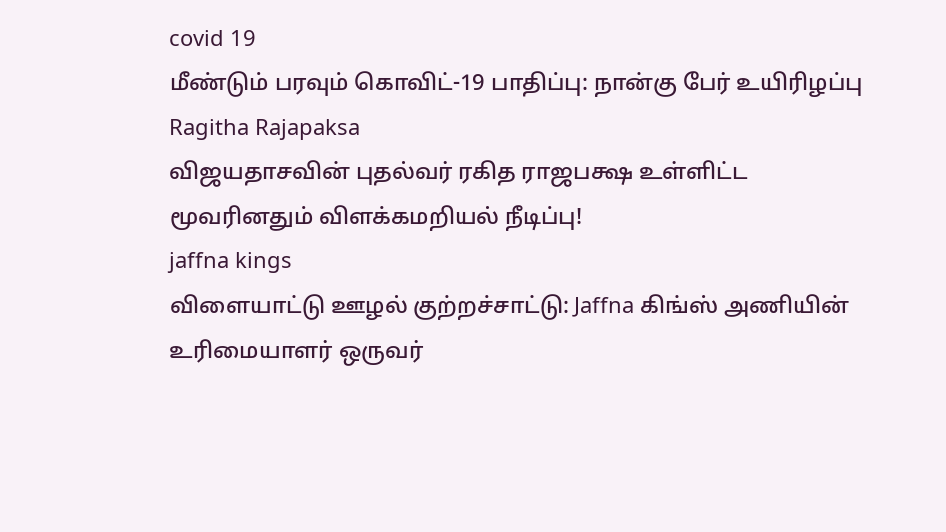covid 19
மீண்டும் பரவும் கொவிட்-19 பாதிப்பு: நான்கு பேர் உயிரிழப்பு
Ragitha Rajapaksa
விஜயதாசவின் புதல்வர் ரகித ராஜபக்ஷ உள்ளிட்ட மூவரினதும் விளக்கமறியல் நீடிப்பு!
jaffna kings
விளையாட்டு ஊழல் குற்றச்சாட்டு: Jaffna கிங்ஸ் அணியின் உரிமையாளர் ஒருவர்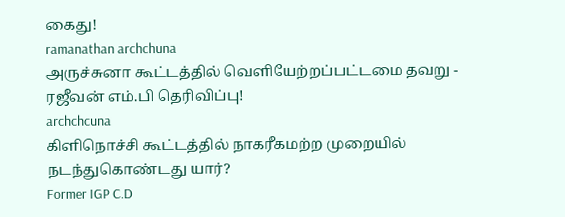கைது!
ramanathan archchuna
அருச்சுனா கூட்டத்தில் வெளியேற்றப்பட்டமை தவறு - ரஜீவன் எம்.பி தெரிவிப்பு!
archchcuna
கிளிநொச்சி கூட்டத்தில் நாகரீகமற்ற முறையில் நடந்துகொண்டது யார்?
Former IGP C.D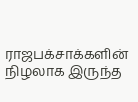ராஜபக்சாக்களின் நிழலாக இருந்த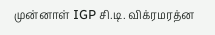முன்னாள் IGP சி.டி. விக்ரமரத்ன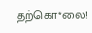தற்கொ*லை!